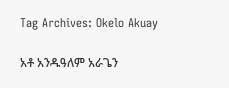Tag Archives: Okelo Akuay

አቶ አንዱዓለም አራጌን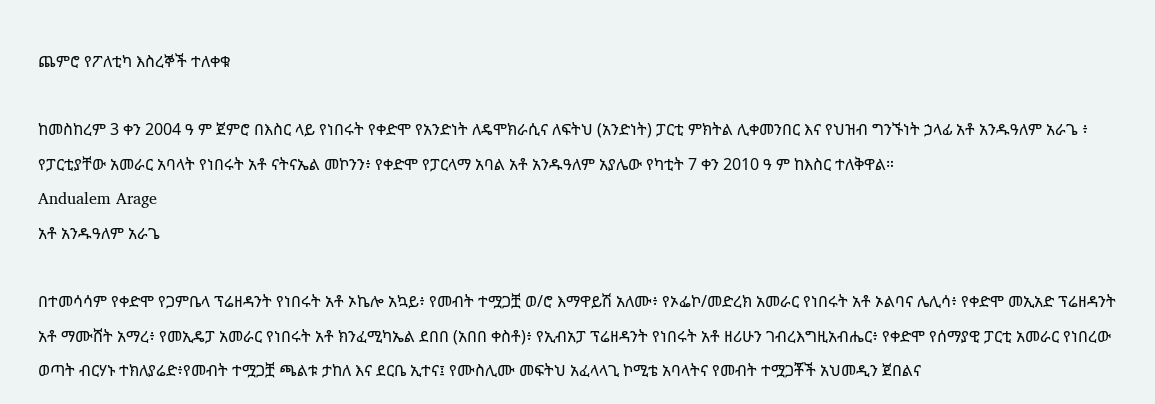ጨምሮ የፖለቲካ እስረኞች ተለቀቁ

ከመስከረም 3 ቀን 2004 ዓ ም ጀምሮ በእስር ላይ የነበሩት የቀድሞ የአንድነት ለዴሞክራሲና ለፍትህ (አንድነት) ፓርቲ ምክትል ሊቀመንበር እና የህዝብ ግንኙነት ኃላፊ አቶ አንዱዓለም አራጌ ፥ የፓርቲያቸው አመራር አባላት የነበሩት አቶ ናትናኤል መኮንን፥ የቀድሞ የፓርላማ አባል አቶ አንዱዓለም አያሌው የካቲት 7 ቀን 2010 ዓ ም ከእስር ተለቅዋል።
Andualem Arage
አቶ አንዱዓለም አራጌ

በተመሳሳም የቀድሞ የጋምቤላ ፕሬዘዳንት የነበሩት አቶ ኦኬሎ አኳይ፥ የመብት ተሟጋቿ ወ/ሮ እማዋይሽ አለሙ፥ የኦፌኮ/መድረክ አመራር የነበሩት አቶ ኦልባና ሌሊሳ፥ የቀድሞ መኢአድ ፕሬዘዳንት አቶ ማሙሸት አማረ፥ የመኢዴፓ አመራር የነበሩት አቶ ክንፈሚካኤል ደበበ (አበበ ቀስቶ)፥ የኢብአፓ ፕሬዘዳንት የነበሩት አቶ ዘሪሁን ገብረእግዚአብሔር፥ የቀድሞ የሰማያዊ ፓርቲ አመራር የነበረው ወጣት ብርሃኑ ተክለያሬድ፥የመብት ተሟጋቿ ጫልቱ ታከለ እና ደርቤ ኢተና፤ የሙስሊሙ መፍትህ አፈላላጊ ኮሚቴ አባላትና የመብት ተሟጋቾች አህመዲን ጀበልና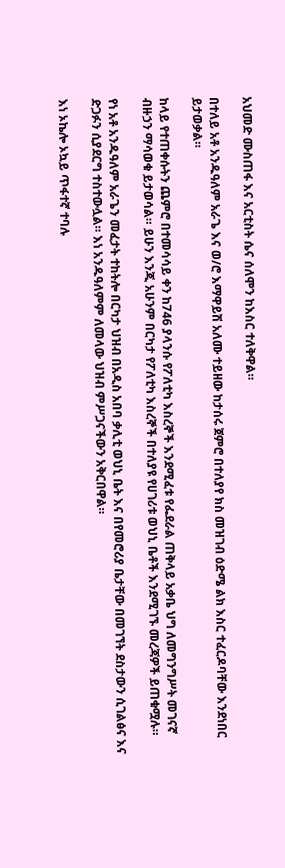አህመድ ሙስጠፋ እና አርቲስት ሴና ሰለሞን ከእስር ተለቅዋል።

በተለይ አቶ አንዱዓለም አራጌ እና ወ/ሮ እማዋይሽ አለሙ ተይዘው ከታሰሩ ጀምሮ በተለያየ ክስ መዝገብ ዕድሜ ልክ እስር ተፈርዶባቸው እንደነበር ይታወቃል።

ከላይ የተጠቀሱትን ጨምሮ በተመሳሳይ ቀን ከ746 ያላንሱ የፖለቲካ እስረኞች እንደሚፈቱ የፌደራል ጠቅላይ አቃቤ ህግ ለመግንግሥት መገናኛ ብዙኃን ማሳወቁ ይታወሳል። ይሁን እንጂ አሁንም በርካታ የፖለቲካ እስረኞች በተለያዩ የሀገሪቱ ወህኒ ቤቶች እንደሚገኙ መረጃዎች ይጠቁሟሉ።

የነ አቶ አንዱዓለም አራጌን መፈታት ተከትሎ በርካታ ህዝብ በአዲስ አበባ ቃሊቲ ወህኒ ቤት እና በየመሮሪያ ቤታቸው በመገኘት ደስታውን ሲገልፅና እና ድጋፉን ሲያደርግ ተስተውሏል። እነ አንዱዓለምም ለመላው ህዝብ ምሥጋናችውን አቅርበዋል።

እነ ኦኬሎ ኦኳይ ጥፋተኛ ተባሉ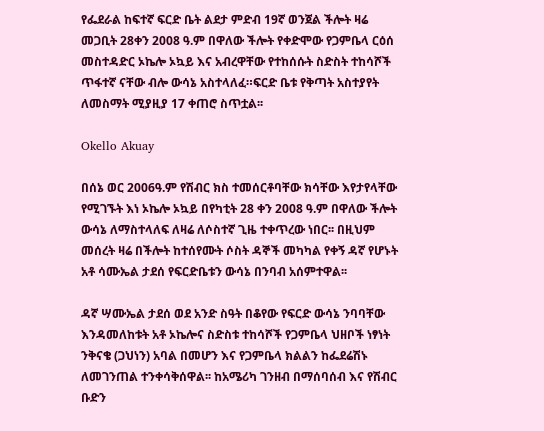የፌደራል ከፍተኛ ፍርድ ቤት ልደታ ምድብ 19ኛ ወንጀል ችሎት ዛሬ መጋቢት 28ቀን 2008 ዓ.ም በዋለው ችሎት የቀድሞው የጋምቤላ ርዕሰ መስተዳድር ኦኬሎ ኦኳይ እና አብረዋቸው የተከሰሱት ስድስት ተከሳሾች ጥፋተኛ ናቸው ብሎ ውሳኔ አስተላለፈ።ፍርድ ቤቱ የቅጣት አስተያየት ለመስማት ሚያዚያ 17 ቀጠሮ ስጥቷል፡፡

Okello Akuay

በሰኔ ወር 2006ዓ.ም የሽብር ክስ ተመሰርቶባቸው ክሳቸው እየታየላቸው የሚገኙት እነ ኦኬሎ ኦኳይ በየካቲት 28 ቀን 2008 ዓ.ም በዋለው ችሎት ውሳኔ ለማስተላለፍ ለዛሬ ለሶስተኛ ጊዜ ተቀጥረው ነበር፡፡ በዚህም መሰረት ዛሬ በችሎት ከተሰየሙት ሶስት ዳኞች መካካል የቀኝ ዳኛ የሆኑት አቶ ሳሙኤል ታደሰ የፍርድቤቱን ውሳኔ በንባብ አሰምተዋል፡፡

ዳኛ ሣሙኤል ታደሰ ወደ አንድ ስዓት በቆየው የፍርድ ውሳኔ ንባባቸው እንዳመለከቱት አቶ ኦኬሎና ስድስቱ ተከሳሾች የጋምቤላ ህዘቦች ነፃነት ንቅናቄ (ጋህነን) አባል በመሆን እና የጋምቤላ ክልልን ከፌደሬሽኑ ለመገንጠል ተንቀሳቅሰዋል፡፡ ከአሜሪካ ገንዘብ በማሰባሰብ እና የሽብር ቡድን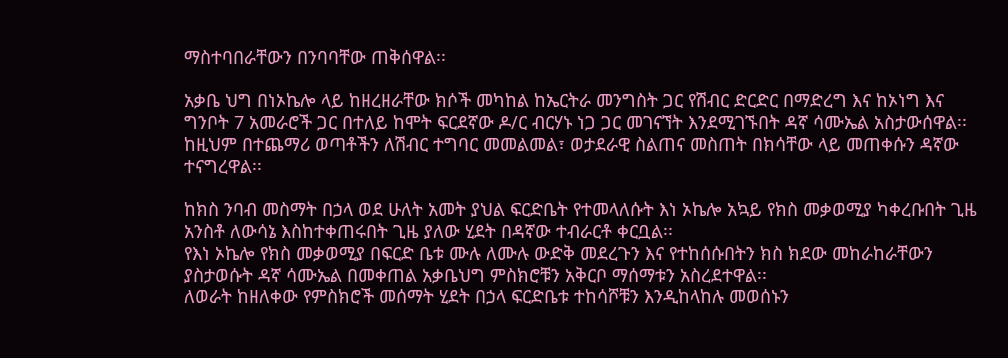ማስተባበራቸውን በንባባቸው ጠቅሰዋል፡፡

አቃቤ ህግ በነኦኬሎ ላይ ከዘረዘራቸው ክሶች መካከል ከኤርትራ መንግስት ጋር የሽብር ድርድር በማድረግ እና ከኦነግ እና ግንቦት 7 አመራሮች ጋር በተለይ ከሞት ፍርደኛው ዶ/ር ብርሃኑ ነጋ ጋር መገናኘት እንደሚገኙበት ዳኛ ሳሙኤል አስታውሰዋል፡፡ከዚህም በተጨማሪ ወጣቶችን ለሽብር ተግባር መመልመል፣ ወታደራዊ ስልጠና መስጠት በክሳቸው ላይ መጠቀሱን ዳኛው ተናግረዋል፡፡

ከክስ ንባብ መስማት በኃላ ወደ ሁለት አመት ያህል ፍርድቤት የተመላለሱት እነ ኦኬሎ አኳይ የክስ መቃወሚያ ካቀረቡበት ጊዜ አንስቶ ለውሳኔ እስከተቀጠሩበት ጊዜ ያለው ሂደት በዳኛው ተብራርቶ ቀርቧል፡፡
የእነ ኦኬሎ የክስ መቃወሚያ በፍርድ ቤቱ ሙሉ ለሙሉ ውድቅ መደረጉን እና የተከሰሱበትን ክስ ክደው መከራከራቸውን ያስታወሱት ዳኛ ሳሙኤል በመቀጠል አቃቤህግ ምስክሮቹን አቅርቦ ማሰማቱን አስረደተዋል፡፡
ለወራት ከዘለቀው የምስክሮች መሰማት ሂደት በኃላ ፍርድቤቱ ተከሳሾቹን እንዲከላከሉ መወሰኑን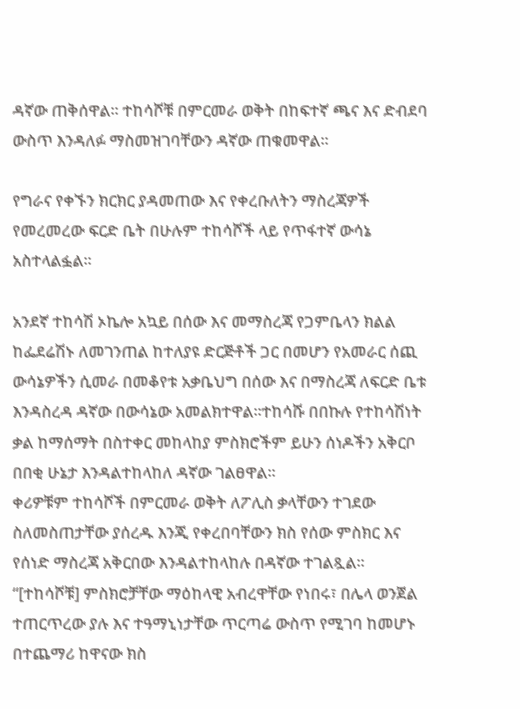ዳኛው ጠቅሰዋል፡፡ ተከሳሾቹ በምርመራ ወቅት በከፍተኛ ጫና እና ድብደባ ውስጥ እንዳለፉ ማስመዝገባቸውን ዳኛው ጠቁመዋል፡፡

የግራና የቀኙን ክርክር ያዳመጠው እና የቀረቡለትን ማስረጃዎች የመረመረው ፍርድ ቤት በሁሉም ተከሳሾች ላይ የጥፋተኛ ውሳኔ አስተላልፏል፡፡

አንደኛ ተከሳሽ ኦኬሎ አኳይ በሰው እና መማስረጃ የጋምቤላን ክልል ከፌደሬሽኑ ለመገንጠል ከተለያዩ ድርጅቶች ጋር በመሆን የአመራር ሰጪ ውሳኔዎችን ሲመራ በመቆየቱ አቃቤህግ በሰው እና በማስረጃ ለፍርድ ቤቱ እንዳስረዳ ዳኛው በውሳኔው አመልክተዋል፡፡ተከሳሹ በበኩሉ የተከሳሽነት ቃል ከማሰማት በስተቀር መከላከያ ምስክሮችም ይሁን ሰነዶችን አቅርቦ በበቂ ሁኔታ እንዳልተከላከለ ዳኛው ገልፀዋል፡፡
ቀሪዎቹም ተከሳሾች በምርመራ ወቅት ለፖሊስ ቃላቸውን ተገደው ስለመስጠታቸው ያሰረዱ እንጂ የቀረበባቸውን ክስ የሰው ምስክር እና የሰነድ ማስረጃ አቅርበው እንዳልተከላከሉ በዳኛው ተገልጿል፡፡
“[ተከሳሾቹ] ምስክሮቻቸው ማዕከላዊ አብረዋቸው የነበሩ፣ በሌላ ወንጀል ተጠርጥረው ያሉ እና ተዓማኒነታቸው ጥርጣሬ ውስጥ የሚገባ ከመሆኑ በተጨማሪ ከዋናው ክስ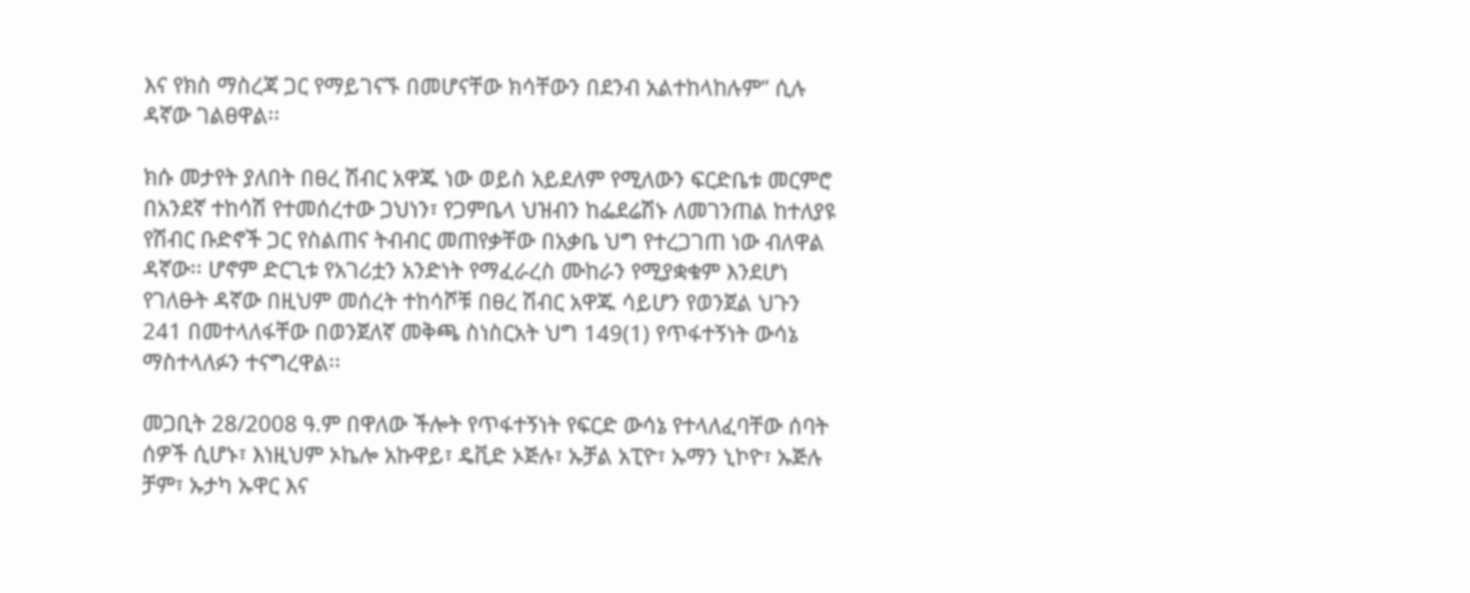እና የክስ ማስረጃ ጋር የማይገናኙ በመሆናቸው ክሳቸውን በደንብ አልተከላከሉም” ሲሉ ዳኛው ገልፀዋል፡፡

ክሱ መታየት ያለበት በፀረ ሽብር አዋጁ ነው ወይስ አይደለም የሚለውን ፍርድቤቱ መርምሮ በአንደኛ ተከሳሽ የተመሰረተው ጋህነን፣ የጋምቤላ ህዝብን ከፌደሬሽኑ ለመገንጠል ከተለያዩ የሽብር ቡድኖች ጋር የስልጠና ትብብር መጠየቃቸው በአቃቤ ህግ የተረጋገጠ ነው ብለዋል ዳኛው፡፡ ሆኖም ድርጊቱ የአገሪቷን አንድነት የማፈራረስ ሙከራን የሚያቋቁም እንደሆነ የገለፁት ዳኛው በዚህም መሰረት ተከሳሾቹ በፀረ ሽብር አዋጁ ሳይሆን የወንጀል ህጉን 241 በመተላለፋቸው በወንጀለኛ መቅጫ ስነስርአት ህግ 149(1) የጥፋተኝነት ውሳኔ ማስተላለፉን ተናግረዋል፡፡

መጋቢት 28/2008 ዓ.ም በዋለው ችሎት የጥፋተኝነት የፍርድ ውሳኔ የተላለፈባቸው ሰባት ሰዎች ሲሆኑ፣ እነዚህም ኦኬሎ አኩዋይ፣ ዴቪድ ኦጅሉ፣ ኡቻል አፒዮ፣ ኡማን ኒኮዮ፣ ኡጅሉ ቻም፣ ኡታካ ኡዋር እና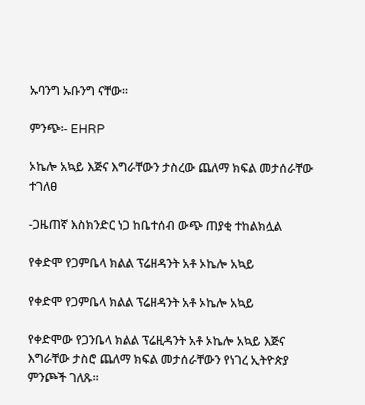ኡባንግ ኡቡንግ ናቸው፡፡

ምንጭ፡- EHRP

ኦኬሎ አኳይ እጅና እግራቸውን ታስረው ጨለማ ክፍል መታሰራቸው ተገለፀ

-ጋዜጠኛ እስክንድር ነጋ ከቤተሰብ ውጭ ጠያቂ ተከልክሏል

የቀድሞ የጋምቤላ ክልል ፕሬዘዳንት አቶ ኦኬሎ አኳይ

የቀድሞ የጋምቤላ ክልል ፕሬዘዳንት አቶ ኦኬሎ አኳይ

የቀድሞው የጋንቤላ ክልል ፕሬዚዳንት አቶ ኦኬሎ አኳይ እጅና እግራቸው ታስሮ ጨለማ ክፍል መታሰራቸውን የነገረ ኢትዮጵያ ምንጮች ገለጹ፡፡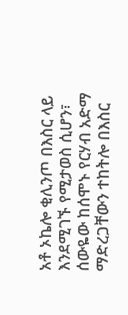አቶ ኦኬሎ ቂሊንጦ በእስር ላይ እንደሚገኙ የሚታወስ ሲሆን፣ ሰውዬው ከሰሞኑ የርሃብ አድማ ማድረጋቸውን ተከትሎ በእስር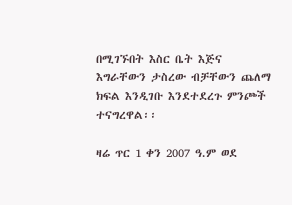በሚገኙበት እስር ቤት እጅና እግራቸውን ታስረው ብቻቸውን ጨለማ ክፍል እንዲገቡ እንደተደረጉ ምንጮች ተናግረዋል፡፡

ዛሬ ጥር 1 ቀን 2007 ዓ.ም ወደ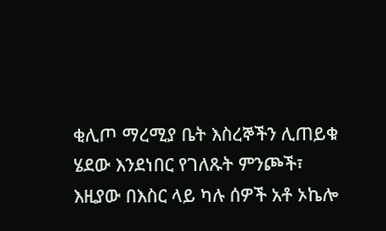ቂሊጦ ማረሚያ ቤት እስረኞችን ሊጠይቁ ሄደው እንደነበር የገለጹት ምንጮች፣ እዚያው በእስር ላይ ካሉ ሰዎች አቶ ኦኬሎ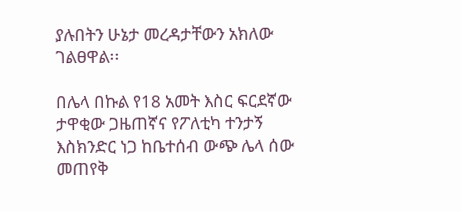ያሉበትን ሁኔታ መረዳታቸውን አክለው ገልፀዋል፡፡

በሌላ በኩል የ18 አመት እስር ፍርደኛው ታዋቂው ጋዜጠኛና የፖለቲካ ተንታኝ እስክንድር ነጋ ከቤተሰብ ውጭ ሌላ ሰው መጠየቅ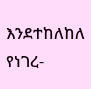እንደተከለከለ የነገረ-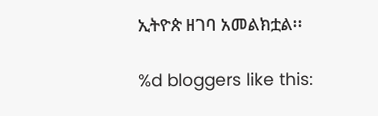ኢትዮጵ ዘገባ አመልክቷል፡፡

%d bloggers like this: